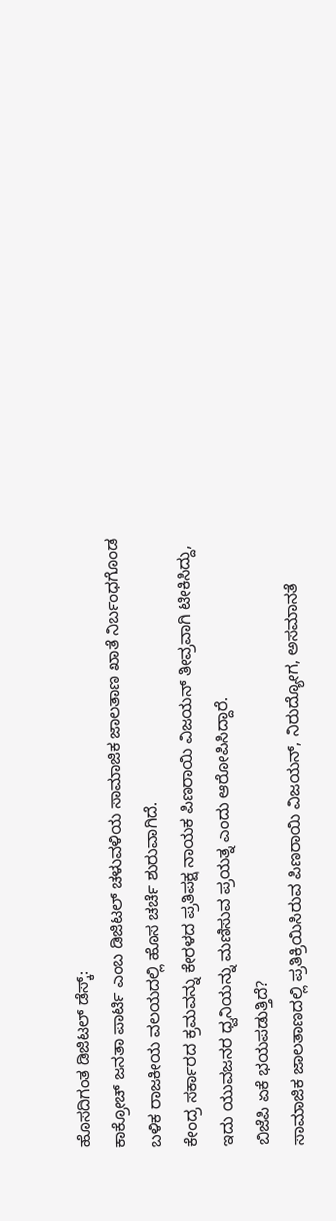ಹೊಸದಿಗಂತ ಡಿಜಿಟಲ್ ಡೆಸ್ಕ್:
ಕಾಕ್ರೋಚ್ ಜನತಾ ಪಾರ್ಟಿ ಎಂಬ ಡಿಜಿಟಲ್ ಚಳುವಳಿಯ ಸಾಮಾಜಿಕ ಜಾಲತಾಣ ಖಾತೆ ನಿರ್ಬಂಧಗೊಂಡ ಬಳಿಕ ರಾಜಕೀಯ ವಲಯದಲ್ಲಿ ಹೊಸ ಚರ್ಚೆ ಶುರುವಾಗಿದೆ.
ಕೇಂದ್ರ ಸರ್ಕಾರದ ಕ್ರಮವನ್ನು ಕೇರಳದ ಪ್ರತಿಪಕ್ಷ ನಾಯಕ ಪಿಣರಾಯಿ ವಿಜಯನ್ ತೀವ್ರವಾಗಿ ಟೀಕಿಸಿದ್ದು, ಇದು ಯುವಜನರ ಧ್ವನಿಯನ್ನು ಮಣಿಸುವ ಪ್ರಯತ್ನ ಎಂದು ಆರೋಪಿಸಿದ್ದಾರೆ.
ಬಿಜೆಪಿ ಏಕೆ ಭಯಪಡುತ್ತಿದೆ?
ಸಾಮಾಜಿಕ ಜಾಲತಾಣದಲ್ಲಿ ಪ್ರತಿಕ್ರಿಯಿಸಿರುವ ಪಿಣರಾಯಿ ವಿಜಯನ್, ನಿರುದ್ಯೋಗ, ಅಸಮಾನತೆ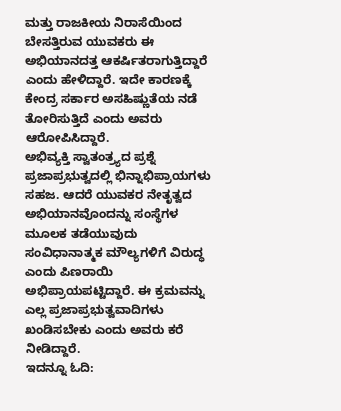ಮತ್ತು ರಾಜಕೀಯ ನಿರಾಸೆಯಿಂದ ಬೇಸತ್ತಿರುವ ಯುವಕರು ಈ ಅಭಿಯಾನದತ್ತ ಆಕರ್ಷಿತರಾಗುತ್ತಿದ್ದಾರೆ ಎಂದು ಹೇಳಿದ್ದಾರೆ. ಇದೇ ಕಾರಣಕ್ಕೆ ಕೇಂದ್ರ ಸರ್ಕಾರ ಅಸಹಿಷ್ಣುತೆಯ ನಡೆ ತೋರಿಸುತ್ತಿದೆ ಎಂದು ಅವರು ಆರೋಪಿಸಿದ್ದಾರೆ.
ಅಭಿವ್ಯಕ್ತಿ ಸ್ವಾತಂತ್ರ್ಯದ ಪ್ರಶ್ನೆ
ಪ್ರಜಾಪ್ರಭುತ್ವದಲ್ಲಿ ಭಿನ್ನಾಭಿಪ್ರಾಯಗಳು ಸಹಜ. ಆದರೆ ಯುವಕರ ನೇತೃತ್ವದ ಅಭಿಯಾನವೊಂದನ್ನು ಸಂಸ್ಥೆಗಳ ಮೂಲಕ ತಡೆಯುವುದು ಸಂವಿಧಾನಾತ್ಮಕ ಮೌಲ್ಯಗಳಿಗೆ ವಿರುದ್ಧ ಎಂದು ಪಿಣರಾಯಿ ಅಭಿಪ್ರಾಯಪಟ್ಟಿದ್ದಾರೆ. ಈ ಕ್ರಮವನ್ನು ಎಲ್ಲ ಪ್ರಜಾಪ್ರಭುತ್ವವಾದಿಗಳು ಖಂಡಿಸಬೇಕು ಎಂದು ಅವರು ಕರೆ ನೀಡಿದ್ದಾರೆ.
ಇದನ್ನೂ ಓದಿ: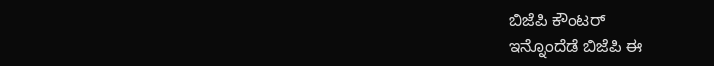ಬಿಜೆಪಿ ಕೌಂಟರ್
ಇನ್ನೊಂದೆಡೆ ಬಿಜೆಪಿ ಈ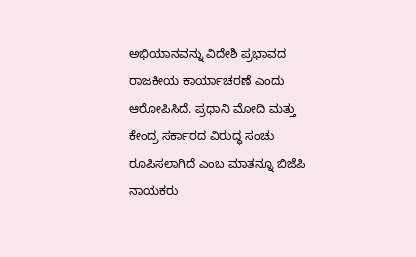ಅಭಿಯಾನವನ್ನು ವಿದೇಶಿ ಪ್ರಭಾವದ ರಾಜಕೀಯ ಕಾರ್ಯಾಚರಣೆ ಎಂದು ಆರೋಪಿಸಿದೆ. ಪ್ರಧಾನಿ ಮೋದಿ ಮತ್ತು ಕೇಂದ್ರ ಸರ್ಕಾರದ ವಿರುದ್ಧ ಸಂಚು ರೂಪಿಸಲಾಗಿದೆ ಎಂಬ ಮಾತನ್ನೂ ಬಿಜೆಪಿ ನಾಯಕರು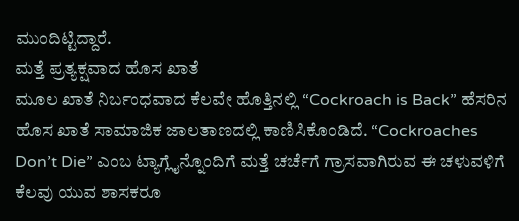ಮುಂದಿಟ್ಟಿದ್ದಾರೆ.
ಮತ್ತೆ ಪ್ರತ್ಯಕ್ಷವಾದ ಹೊಸ ಖಾತೆ
ಮೂಲ ಖಾತೆ ನಿರ್ಬಂಧವಾದ ಕೆಲವೇ ಹೊತ್ತಿನಲ್ಲಿ “Cockroach is Back” ಹೆಸರಿನ ಹೊಸ ಖಾತೆ ಸಾಮಾಜಿಕ ಜಾಲತಾಣದಲ್ಲಿ ಕಾಣಿಸಿಕೊಂಡಿದೆ. “Cockroaches Don’t Die” ಎಂಬ ಟ್ಯಾಗ್ಲೈನ್ನೊಂದಿಗೆ ಮತ್ತೆ ಚರ್ಚೆಗೆ ಗ್ರಾಸವಾಗಿರುವ ಈ ಚಳುವಳಿಗೆ ಕೆಲವು ಯುವ ಶಾಸಕರೂ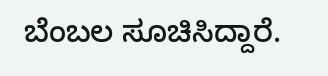ಬೆಂಬಲ ಸೂಚಿಸಿದ್ದಾರೆ.